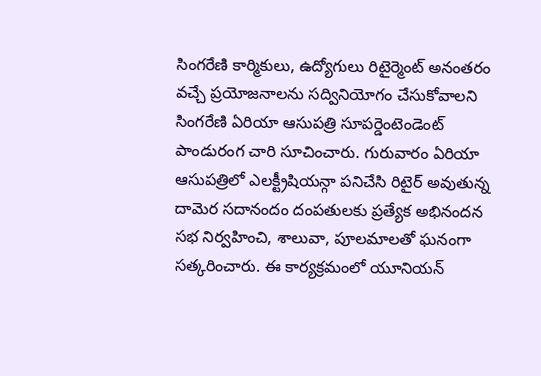సింగరేణి కార్మికులు, ఉద్యోగులు రిటైర్మెంట్ అనంతరం వచ్చే ప్రయోజనాలను సద్వినియోగం చేసుకోవాలని సింగరేణి ఏరియా ఆసుపత్రి సూపర్డెంటెండెంట్ పాండురంగ చారి సూచించారు. గురువారం ఏరియా ఆసుపత్రిలో ఎలక్ట్రీషియన్గా పనిచేసి రిటైర్ అవుతున్న దామెర సదానందం దంపతులకు ప్రత్యేక అభినందన సభ నిర్వహించి, శాలువా, పూలమాలతో ఘనంగా సత్కరించారు. ఈ కార్యక్రమంలో యూనియన్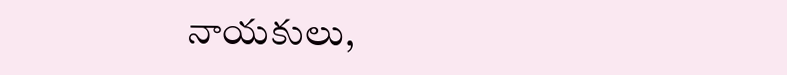నాయకులు,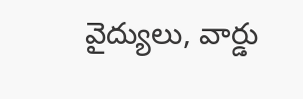వైద్యులు, వార్డు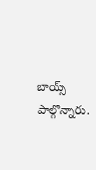బాయ్స్ పాల్గొన్నారు.